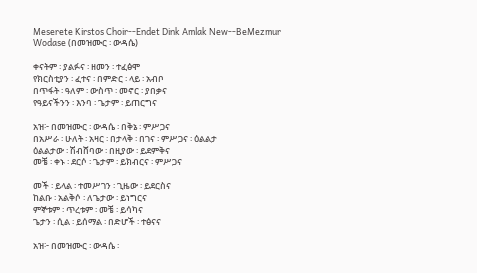Meserete Kirstos Choir--Endet Dink Amlak New--BeMezmur Wodase (በመዝሙር ፡ ውዳሴ)

ቀናትም ፡ ያልፉና ፡ ዘመን ፡ ተፈፅሞ
የክርስቲያን ፡ ፈተና ፡ በምድር ፡ ላይ ፡ አብቦ
በጥፋት ፡ ዓለም ፡ ውስጥ ፡ መኖር ፡ ያበቃና
የዓይናችንን ፡ እንባ ፡ ጌታም ፡ ይጠርግና

አዝ፦ በመዝሙር ፡ ውዳሴ ፡ በቅኔ ፡ ምሥጋና
በአሥራ ፡ ሁለት ፡ አዛር ፡ በታላቅ ፡ በገና ፡ ምሥጋና ፡ ዕልልታ
ዕልልታው ፡ ሽብሸባው ፡ በዚያው ፡ ይደምቅና
መቼ ፡ ቀኑ ፡ ደርሶ ፡ ጌታም ፡ ይክብርና ፡ ምሥጋና

መች ፡ ይላል ፡ ተመሥገን ፡ ጊዜው ፡ ይደርስና
ከልቡ ፡ አልቅሶ ፡ ለጌታው ፡ ይነግርና
ምኞቱም ፡ ጥረቱም ፡ መቼ ፡ ይሳካና
ጌታን ፡ ሲል ፡ ይሰማል ፡ በድሆች ፡ ተፅናና

አዝ፦ በመዝሙር ፡ ውዳሴ ፡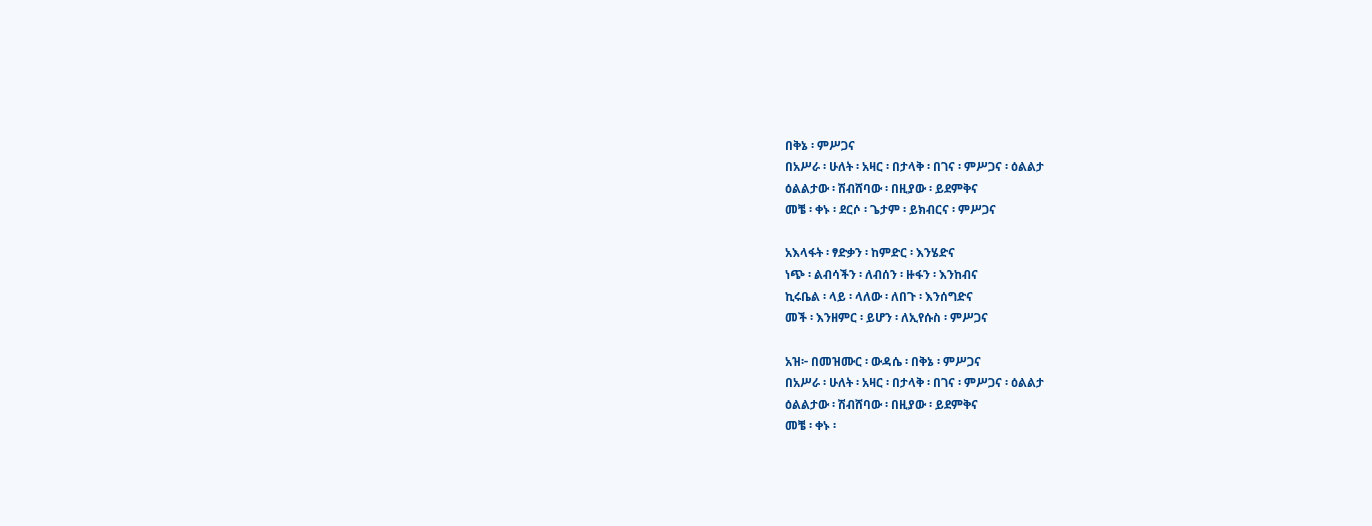በቅኔ ፡ ምሥጋና
በአሥራ ፡ ሁለት ፡ አዛር ፡ በታላቅ ፡ በገና ፡ ምሥጋና ፡ ዕልልታ
ዕልልታው ፡ ሽብሸባው ፡ በዚያው ፡ ይደምቅና
መቼ ፡ ቀኑ ፡ ደርሶ ፡ ጌታም ፡ ይክብርና ፡ ምሥጋና

አእላፋት ፡ ፃድቃን ፡ ከምድር ፡ እንሄድና
ነጭ ፡ ልብሳችን ፡ ለብሰን ፡ ዙፋን ፡ እንከብና
ኪሩቤል ፡ ላይ ፡ ላለው ፡ ለበጉ ፡ እንሰግድና
መች ፡ እንዘምር ፡ ይሆን ፡ ለኢየሱስ ፡ ምሥጋና

አዝ፦ በመዝሙር ፡ ውዳሴ ፡ በቅኔ ፡ ምሥጋና
በአሥራ ፡ ሁለት ፡ አዛር ፡ በታላቅ ፡ በገና ፡ ምሥጋና ፡ ዕልልታ
ዕልልታው ፡ ሽብሸባው ፡ በዚያው ፡ ይደምቅና
መቼ ፡ ቀኑ ፡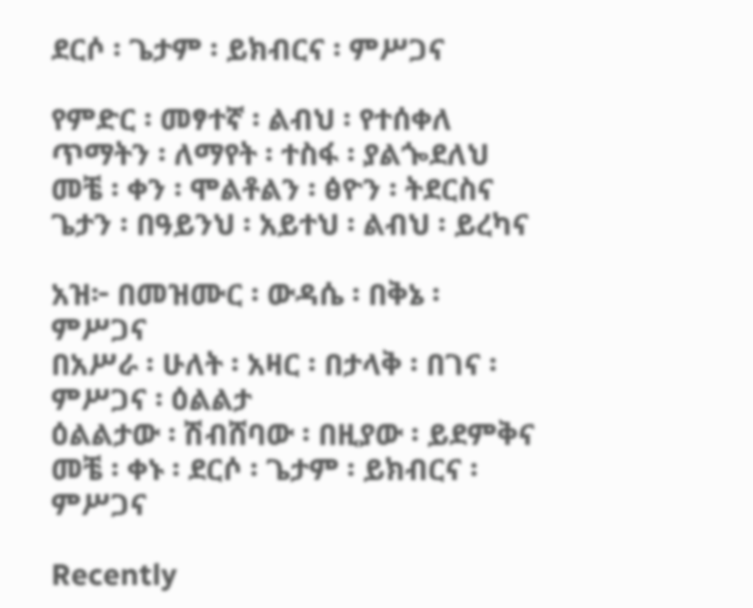ደርሶ ፡ ጌታም ፡ ይክብርና ፡ ምሥጋና

የምድር ፡ መፃተኛ ፡ ልብህ ፡ የተሰቀለ
ጥማትን ፡ ለማየት ፡ ተስፋ ፡ ያልጐደለህ
መቼ ፡ ቀን ፡ ሞልቶልን ፡ ፅዮን ፡ ትደርስና
ጌታን ፡ በዓይንህ ፡ አይተህ ፡ ልብህ ፡ ይረካና

አዝ፦ በመዝሙር ፡ ውዳሴ ፡ በቅኔ ፡ ምሥጋና
በአሥራ ፡ ሁለት ፡ አዛር ፡ በታላቅ ፡ በገና ፡ ምሥጋና ፡ ዕልልታ
ዕልልታው ፡ ሽብሸባው ፡ በዚያው ፡ ይደምቅና
መቼ ፡ ቀኑ ፡ ደርሶ ፡ ጌታም ፡ ይክብርና ፡ ምሥጋና

Recently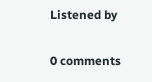Listened by

0 comments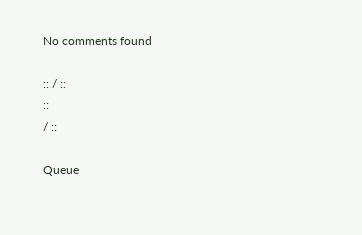No comments found

:: / ::
::
/ ::

Queue